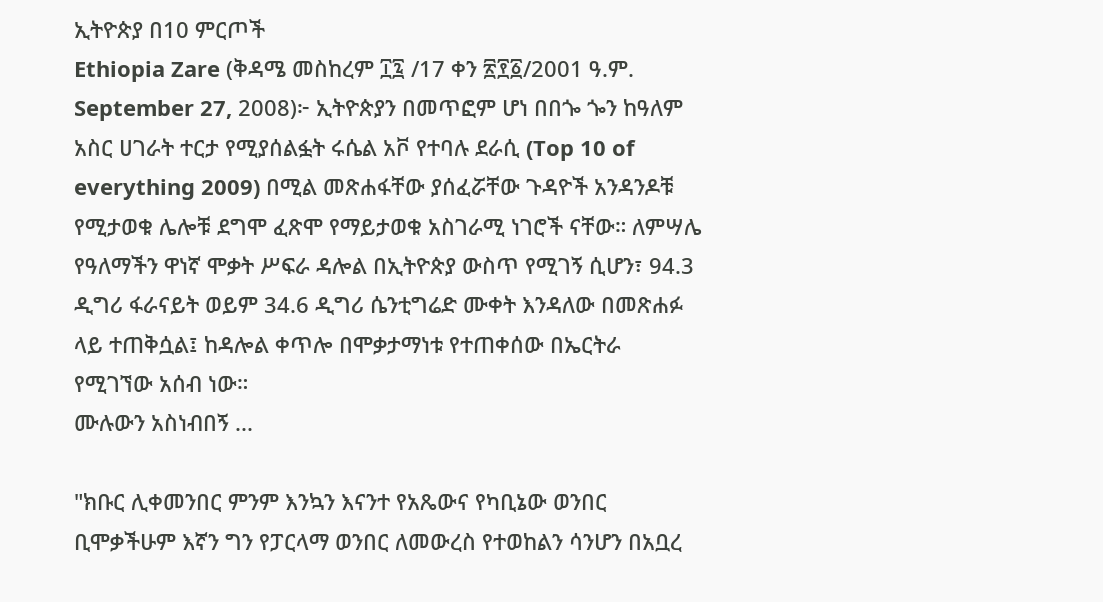ኢትዮጵያ በ10 ምርጦች
Ethiopia Zare (ቅዳሜ መስከረም ፲፯ /17 ቀን ፳፻፩/2001 ዓ.ም. September 27, 2008)፦ ኢትዮጵያን በመጥፎም ሆነ በበጐ ጐን ከዓለም አስር ሀገራት ተርታ የሚያሰልፏት ሩሴል አቮ የተባሉ ደራሲ (Top 10 of everything 2009) በሚል መጽሐፋቸው ያሰፈሯቸው ጉዳዮች አንዳንዶቹ የሚታወቁ ሌሎቹ ደግሞ ፈጽሞ የማይታወቁ አስገራሚ ነገሮች ናቸው። ለምሣሌ የዓለማችን ዋነኛ ሞቃት ሥፍራ ዳሎል በኢትዮጵያ ውስጥ የሚገኝ ሲሆን፣ 94.3 ዲግሪ ፋራናይት ወይም 34.6 ዲግሪ ሴንቲግሬድ ሙቀት እንዳለው በመጽሐፉ ላይ ተጠቅሷል፤ ከዳሎል ቀጥሎ በሞቃታማነቱ የተጠቀሰው በኤርትራ የሚገኘው አሰብ ነው።
ሙሉውን አስነብበኝ ...

"ክቡር ሊቀመንበር ምንም እንኳን እናንተ የአጼውና የካቢኔው ወንበር ቢሞቃችሁም እኛን ግን የፓርላማ ወንበር ለመውረስ የተወከልን ሳንሆን በአቧረ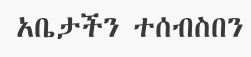አቤታችን ተሰብስበን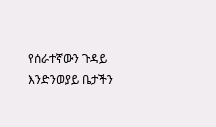የሰራተኛውን ጉዳይ እንድንወያይ ቤታችን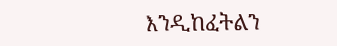እንዲከፈትልን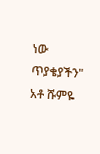ነው ጥያቄያችን" አቶ ሹምዬ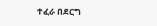ተፈራ በደርግ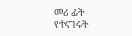መሪ ፊት የተናገሩት